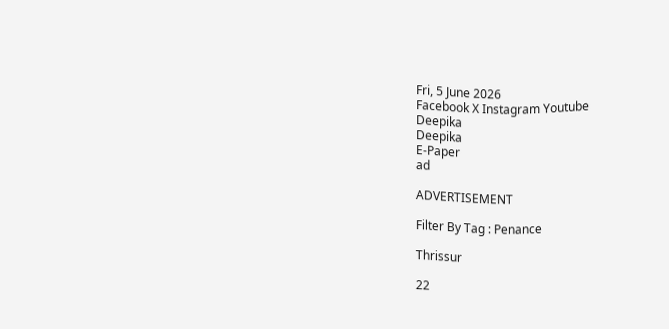Fri, 5 June 2026
Facebook X Instagram Youtube
Deepika
Deepika
E-Paper
ad

ADVERTISEMENT

Filter By Tag : Penance

Thrissur

22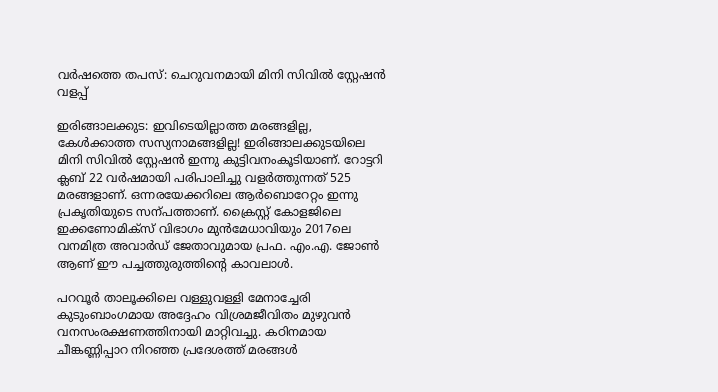വർഷത്തെ തപസ്: ചെറുവനമായി മിനി സിവിൽ സ്റ്റേഷൻ വളപ്പ്

ഇരിങ്ങാലക്കുട: ഇവിടെയില്ലാത്ത മരങ്ങളില്ല, കേൾക്കാത്ത സസ്യനാമങ്ങളില്ല! ഇരിങ്ങാലക്കുടയിലെ മിനി സിവിൽ സ്റ്റേഷൻ ഇന്നു കുട്ടിവനംകൂടിയാണ്. റോട്ടറി ക്ലബ് 22 വർഷമായി പരിപാലിച്ചു വളർത്തുന്നത് 525 മരങ്ങളാണ്. ഒന്നരയേക്കറിലെ ആർബൊറേറ്റം ഇന്നു പ്രകൃതിയുടെ സന്പത്താണ്. ക്രൈസ്റ്റ് കോളജിലെ ഇക്കണോമിക്സ് വിഭാഗം മുൻമേധാവിയും 2017ലെ വനമിത്ര അവാർഡ് ജേതാവുമായ പ്രഫ. എം.എ. ജോണ്‍ ആണ് ഈ പച്ചത്തുരുത്തിന്‍റെ കാവലാൾ.

പറവൂർ താലൂക്കിലെ വള്ളുവള്ളി മേനാച്ചേരി കുടുംബാംഗമായ അദ്ദേഹം വിശ്രമജീവിതം മുഴുവൻ വനസംരക്ഷണത്തിനായി മാറ്റിവച്ചു. കഠിനമായ ചീങ്കണ്ണിപ്പാറ നിറഞ്ഞ പ്രദേശത്ത് മരങ്ങൾ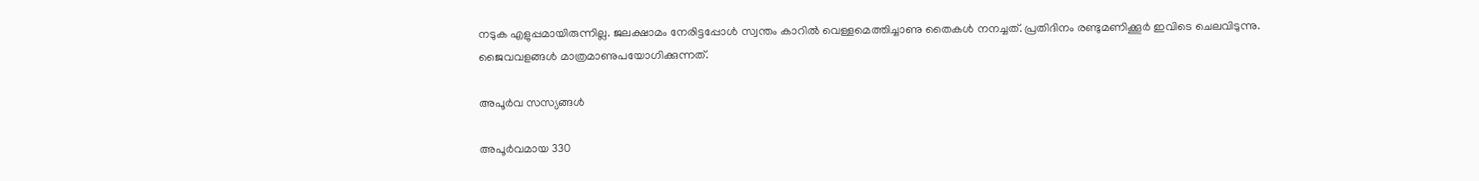നടുക എളുപ്പമായിരുന്നില്ല. ജലക്ഷാമം നേരിട്ടപ്പോൾ സ്വന്തം കാറിൽ വെള്ളമെത്തിച്ചാണു തൈകൾ നനച്ചത്. പ്രതിദിനം രണ്ടുമണിക്കൂർ ഇവിടെ ചെലവിടുന്നു. ജൈവവളങ്ങൾ മാത്രമാണുപയോഗിക്കുന്നത്.

അപൂർവ സസ്യങ്ങൾ

അപൂർവമായ 330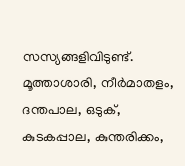സസ്യങ്ങളിവിടുണ്ട്. മൂത്താശാരി, നീർമാതളം, ദന്തപാല, ഒടുക്, കുടകപ്പാല, കുന്തരിക്കം,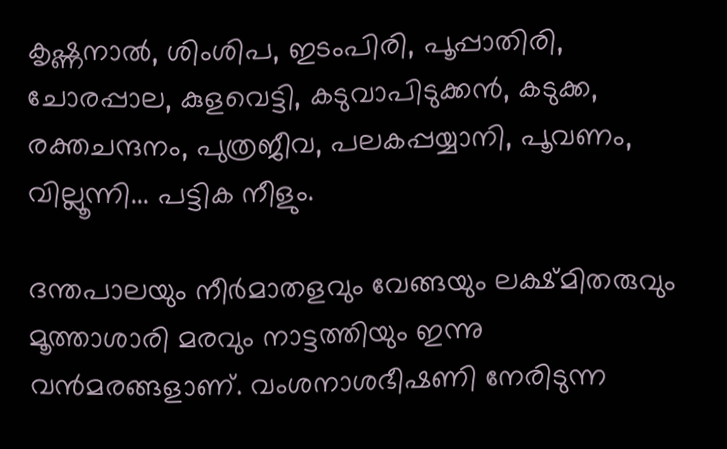കൃഷ്ണനാൽ, ശിംശിപ, ഇടംപിരി, പൂപ്പാതിരി, ചോരപ്പാല, കുളവെട്ടി, കടുവാപിടുക്കൻ, കടുക്ക, രക്തചന്ദനം, പുത്രജീവ, പലകപ്പയ്യാനി, പൂവണം, വില്ലൂന്നി... പട്ടിക നീളും.

ദന്തപാലയും നീർമാതളവും വേങ്ങയും ലക്ഷ്മിതരുവും മൂത്താശാരി മരവും നാട്ടത്തിയും ഇന്നു വൻമരങ്ങളാണ്. വംശനാശഭീഷണി നേരിടുന്ന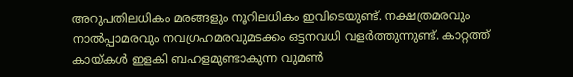അറുപതിലധികം മരങ്ങളും നൂറിലധികം ഇവിടെയുണ്ട്. നക്ഷത്രമരവും നാൽപ്പാമരവും നവഗ്രഹമരവുമടക്കം ഒട്ടനവധി വളർത്തുന്നുണ്ട്. കാറ്റത്ത് കായ്കൾ ഇളകി ബഹളമുണ്ടാകുന്ന വുമണ്‍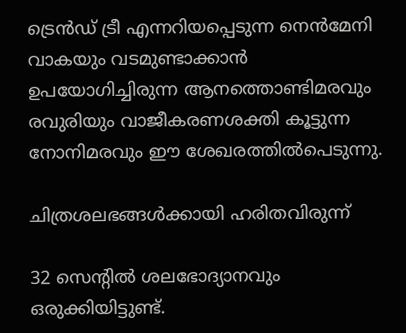ട്രെൻഡ് ട്രീ എന്നറിയപ്പെടുന്ന നെൻമേനി വാകയും വടമുണ്ടാക്കാൻ ഉപയോഗിച്ചിരുന്ന ആനത്തൊണ്ടിമരവും രവുരിയും വാജീകരണശക്തി കൂട്ടുന്ന നോനിമരവും ഈ ശേഖരത്തിൽപെടുന്നു.

ചിത്രശലഭങ്ങൾക്കായി ഹരിതവിരുന്ന്

32 സെന്‍റിൽ ശലഭോദ്യാനവും ഒരുക്കിയിട്ടുണ്ട്.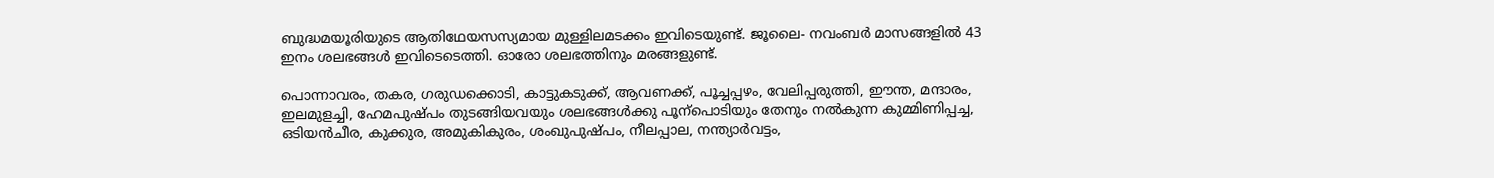ബുദ്ധമയൂരിയുടെ ആതിഥേയസസ്യമായ മുള്ളിലമടക്കം ഇവിടെയുണ്ട്. ജൂലൈ- നവംബർ മാസങ്ങളിൽ 43 ഇനം ശലഭങ്ങൾ ഇവിടെടെത്തി. ഓരോ ശലഭത്തിനും മരങ്ങളുണ്ട്.

പൊന്നാവരം, തകര, ഗരുഡക്കൊടി, കാട്ടുകടുക്ക്, ആവണക്ക്, പൂച്ചപ്പഴം, വേലിപ്പരുത്തി, ഈന്ത, മന്ദാരം, ഇലമുളച്ചി, ഹേമപുഷ്പം തുടങ്ങിയവയും ശലഭങ്ങൾക്കു പൂന്പൊടിയും തേനും നൽകുന്ന കുമ്മിണിപ്പച്ച, ഒടിയൻചീര, കുക്കുര, അമുകികുരം, ശംഖുപുഷ്പം, നീലപ്പാല, നന്ത്യാർവട്ടം,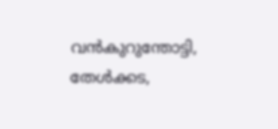വൻകുറുന്തോട്ടി, തേൾക്കട,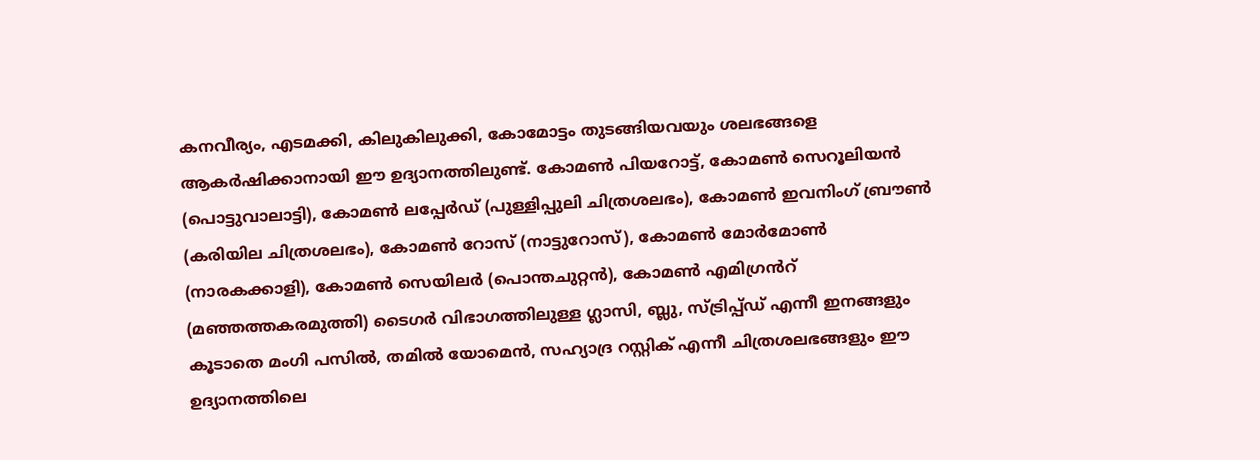കനവീര്യം, എടമക്കി, കിലുകിലുക്കി, കോമോട്ടം തുടങ്ങിയവയും ശലഭങ്ങളെ ആകർഷിക്കാനായി ഈ ഉദ്യാനത്തിലുണ്ട്. കോമണ്‍ പിയറോട്ട്, കോമണ്‍ സെറൂലിയൻ (പൊട്ടുവാലാട്ടി), കോമണ്‍ ലപ്പേർഡ് (പുള്ളിപ്പുലി ചിത്രശലഭം), കോമണ്‍ ഇവനിംഗ് ബ്രൗണ്‍ (കരിയില ചിത്രശലഭം), കോമണ്‍ റോസ് (നാട്ടുറോസ്), കോമണ്‍ മോർമോണ്‍ (നാരകക്കാളി), കോമണ്‍ സെയിലർ (പൊന്തചുറ്റൻ), കോമണ്‍ എമിഗ്രൻറ് (മഞ്ഞത്തകരമുത്തി) ടൈഗർ വിഭാഗത്തിലുള്ള ഗ്ലാസി, ബ്ലു, സ്ട്രിപ്പ്ഡ് എന്നീ ഇനങ്ങളും കൂടാതെ മംഗി പസിൽ, തമിൽ യോമെൻ, സഹ്യാദ്ര റസ്റ്റിക് എന്നീ ചിത്രശലഭങ്ങളും ഈ ഉദ്യാനത്തിലെ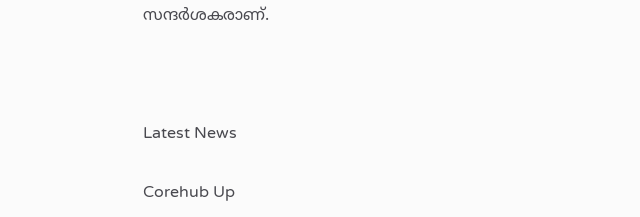സന്ദർശകരാണ്.



Latest News

Corehub Up